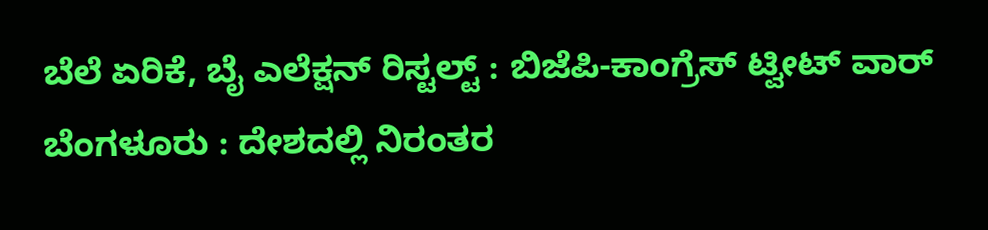ಬೆಲೆ ಏರಿಕೆ, ಬೈ ಎಲೆಕ್ಷನ್ ರಿಸ್ಟಲ್ಟ್ : ಬಿಜೆಪಿ-ಕಾಂಗ್ರೆಸ್ ಟ್ವೀಟ್ ವಾರ್
ಬೆಂಗಳೂರು : ದೇಶದಲ್ಲಿ ನಿರಂತರ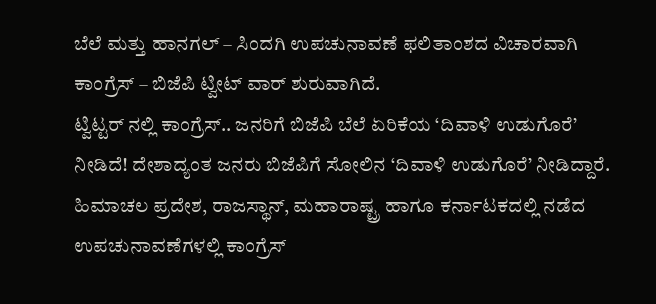ಬೆಲೆ ಮತ್ತು ಹಾನಗಲ್ – ಸಿಂದಗಿ ಉಪಚುನಾವಣೆ ಫಲಿತಾಂಶದ ವಿಚಾರವಾಗಿ ಕಾಂಗ್ರೆಸ್ – ಬಿಜೆಪಿ ಟ್ವೀಟ್ ವಾರ್ ಶುರುವಾಗಿದೆ.
ಟ್ವಿಟ್ಟರ್ ನಲ್ಲಿ ಕಾಂಗ್ರೆಸ್.. ಜನರಿಗೆ ಬಿಜೆಪಿ ಬೆಲೆ ಏರಿಕೆಯ ‘ದಿವಾಳಿ ಉಡುಗೊರೆ’ ನೀಡಿದೆ! ದೇಶಾದ್ಯಂತ ಜನರು ಬಿಜೆಪಿಗೆ ಸೋಲಿನ ‘ದಿವಾಳಿ ಉಡುಗೊರೆ’ ನೀಡಿದ್ದಾರೆ. ಹಿಮಾಚಲ ಪ್ರದೇಶ, ರಾಜಸ್ಥಾನ್, ಮಹಾರಾಷ್ಟ್ರ ಹಾಗೂ ಕರ್ನಾಟಕದಲ್ಲಿ ನಡೆದ ಉಪಚುನಾವಣೆಗಳಲ್ಲಿ ಕಾಂಗ್ರೆಸ್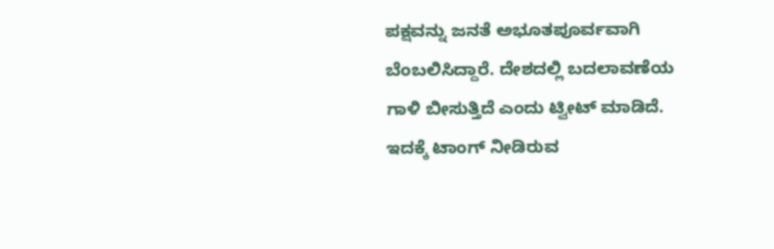ಪಕ್ಷವನ್ನು ಜನತೆ ಅಭೂತಪೂರ್ವವಾಗಿ ಬೆಂಬಲಿಸಿದ್ದಾರೆ. ದೇಶದಲ್ಲಿ ಬದಲಾವಣೆಯ ಗಾಳಿ ಬೀಸುತ್ತಿದೆ ಎಂದು ಟ್ವೀಟ್ ಮಾಡಿದೆ.
ಇದಕ್ಕೆ ಟಾಂಗ್ ನೀಡಿರುವ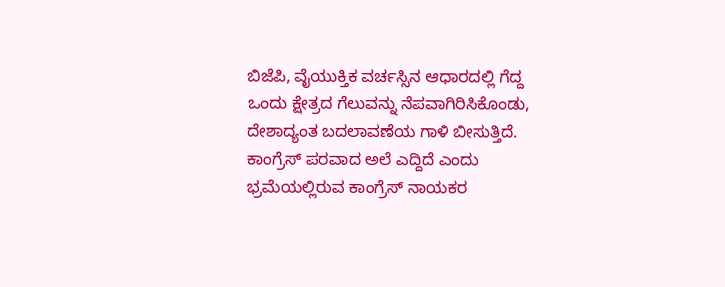ಬಿಜೆಪಿ, ವೈಯುಕ್ತಿಕ ವರ್ಚಸ್ಸಿನ ಆಧಾರದಲ್ಲಿ ಗೆದ್ದ ಒಂದು ಕ್ಷೇತ್ರದ ಗೆಲುವನ್ನು ನೆಪವಾಗಿರಿಸಿಕೊಂಡು, ದೇಶಾದ್ಯಂತ ಬದಲಾವಣೆಯ ಗಾಳಿ ಬೀಸುತ್ತಿದೆ. ಕಾಂಗ್ರೆಸ್ ಪರವಾದ ಅಲೆ ಎದ್ದಿದೆ ಎಂದು ಭ್ರಮೆಯಲ್ಲಿರುವ ಕಾಂಗ್ರೆಸ್ ನಾಯಕರ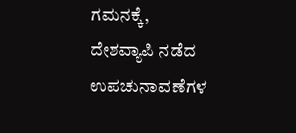ಗಮನಕ್ಕೆ, ದೇಶವ್ಯಾಪಿ ನಡೆದ ಉಪಚುನಾವಣೆಗಳ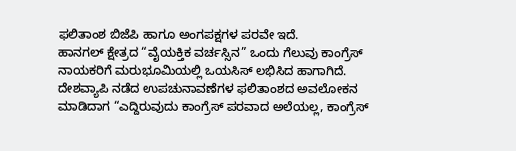ಫಲಿತಾಂಶ ಬಿಜೆಪಿ ಹಾಗೂ ಅಂಗಪಕ್ಷಗಳ ಪರವೇ ಇದೆ.
ಹಾನಗಲ್ ಕ್ಷೇತ್ರದ “ವೈಯಕ್ತಿಕ ವರ್ಚಸ್ಸಿನ” ಒಂದು ಗೆಲುವು ಕಾಂಗ್ರೆಸ್ ನಾಯಕರಿಗೆ ಮರುಭೂಮಿಯಲ್ಲಿ ಒಯಸಿಸ್ ಲಭಿಸಿದ ಹಾಗಾಗಿದೆ. ದೇಶವ್ಯಾಪಿ ನಡೆದ ಉಪಚುನಾವಣೆಗಳ ಫಲಿತಾಂಶದ ಅವಲೋಕನ ಮಾಡಿದಾಗ “ಎದ್ದಿರುವುದು ಕಾಂಗ್ರೆಸ್ ಪರವಾದ ಅಲೆಯಲ್ಲ, ಕಾಂಗ್ರೆಸ್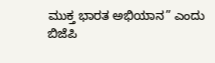ಮುಕ್ತ ಭಾರತ ಅಭಿಯಾನ” ಎಂದು ಬಿಜೆಪಿ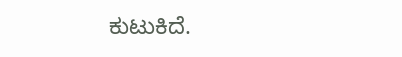ಕುಟುಕಿದೆ.